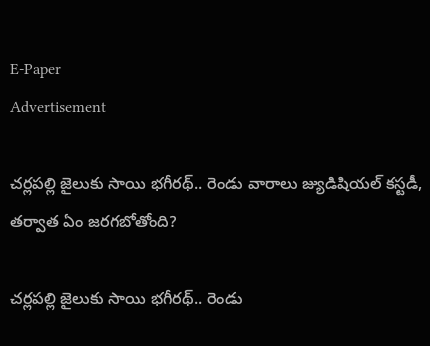E-Paper
Advertisement

చర్లపల్లి జైలుకు సాయి భగీరథ్.. రెండు వారాలు జ్యుడిషియల్ కస్టడీ, తర్వాత ఏం జరగబోతోంది?

చర్లపల్లి జైలుకు సాయి భగీరథ్.. రెండు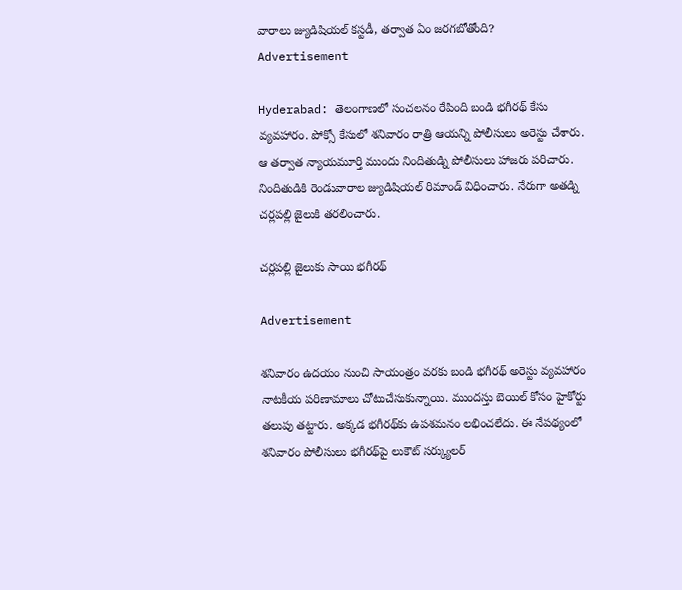వారాలు జ్యుడిషియల్ కస్టడీ, తర్వాత ఏం జరగబోతోంది?
Advertisement

Hyderabad: తెలంగాణలో సంచలనం రేపింది బండి భగీరథ్‌ కేసు వ్యవహారం. పోక్సో కేసులో శనివారం రాత్రి ఆయన్ని పోలీసులు అరెస్టు చేశారు. ఆ తర్వాత న్యాయమూర్తి ముందు నిందితుడ్ని పోలీసులు హాజరు పరిచారు. నిందితుడికి రెండువారాల జ్యుడిషియల్ రిమాండ్‌ విధించారు. నేరుగా అతడ్ని చర్లపల్లి జైలుకి తరలించారు.

చర్లపల్లి జైలుకు సాయి భగీరథ్

Advertisement

శనివారం ఉదయం నుంచి సాయంత్రం వరకు బండి భగీరథ్‌ అరెస్టు వ్యవహారం నాటకీయ పరిణామాలు చోటుచేసుకున్నాయి. ముందస్తు బెయిల్‌ కోసం హైకోర్టు తలుపు తట్టారు. అక్కడ భగీరథ్‌కు ఉపశమనం లభించలేదు. ఈ నేపథ్యంలో శనివారం పోలీసులు భగీరథ్‌పై లుకౌట్‌ సర్క్యులర్‌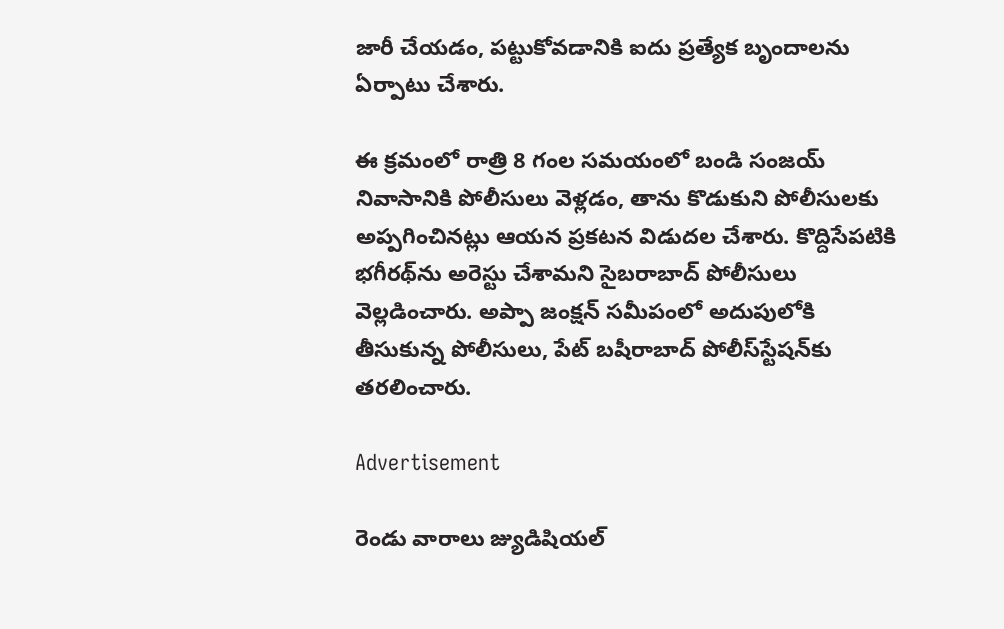జారీ చేయడం, పట్టుకోవడానికి ఐదు ప్రత్యేక బృందాలను ఏర్పాటు చేశారు.

ఈ క్రమంలో రాత్రి 8 గంల సమయంలో బండి సంజయ్‌ నివాసానికి పోలీసులు వెళ్లడం, తాను కొడుకుని పోలీసులకు అప్పగించినట్లు ఆయన ప్రకటన విడుదల చేశారు. కొద్దిసేపటికి భగీరథ్‌ను అరెస్టు చేశామని సైబరాబాద్‌ పోలీసులు వెల్లడించారు. అప్పా జంక్షన్‌ సమీపంలో అదుపులోకి తీసుకున్న పోలీసులు, పేట్‌ బషీరాబాద్‌ పోలీస్‌స్టేషన్‌కు తరలించారు.

Advertisement

రెండు వారాలు జ్యుడిషియల్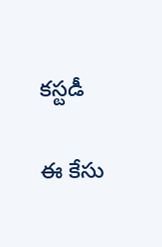కస్టడీ

ఈ కేసు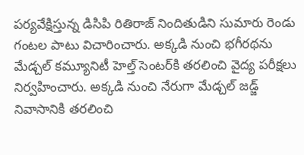పర్యవేక్షిస్తున్న డిసిపి రితిరాజ్ నిందితుడిని సుమారు రెండు గంటల పాటు విచారించారు. అక్కడి నుంచి భగీరథను మేడ్చల్ కమ్యూనిటీ హెల్త్ సెంటర్‌కి తరలించి వైద్య పరీక్షలు నిర్వహించారు. అక్కడి నుంచి నేరుగా మేడ్చల్ జడ్జ్ నివాసానికి తరలించి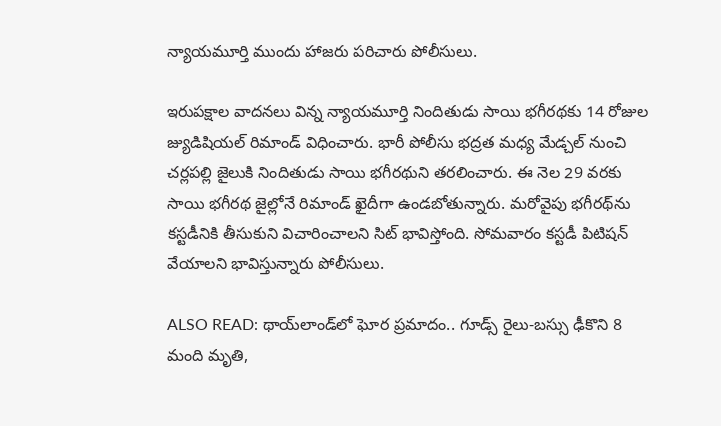న్యాయమూర్తి ముందు హాజరు పరిచారు పోలీసులు.

ఇరుపక్షాల వాదనలు విన్న న్యాయమూర్తి నిందితుడు సాయి భగీరథకు 14 రోజుల జ్యుడిషియల్ రిమాండ్ విధించారు. భారీ పోలీసు భద్రత మధ్య మేడ్చల్ నుంచి చర్లపల్లి జైలుకి నిందితుడు సాయి భగీరథుని తరలించారు. ఈ నెల 29 వరకు సాయి భగీరథ జైల్లోనే రిమాండ్ ఖైదీగా ఉండబోతున్నారు. మరోవైపు భగీరథ్‌ను కస్టడీనికి తీసుకుని విచారించాలని సిట్ భావిస్తోంది. సోమవారం కస్టడీ పిటిషన్ వేయాలని భావిస్తున్నారు పోలీసులు.

ALSO READ: థాయ్‌లాండ్‌లో ఘోర ప్రమాదం.. గూడ్స్ రైలు-బస్సు ఢీకొని 8 మంది మృతి,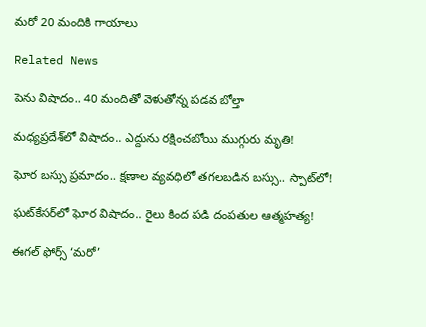మరో 20 మందికి గాయాలు

Related News

పెను విషాదం.. 40 మందితో వెళుతోన్న ప‌డ‌వ బోల్తా

మధ్యప్రదేశ్‌లో విషాదం.. ఎద్దును రక్షించబోయి ముగ్గురు మృతి!

ఘోర బస్సు ప్రమాదం.. క్షణాల వ్యవధిలో తగలబడిన బస్సు.. స్పాట్‌లో!

ఘట్‌కేసర్‌లో ఘోర విషాదం.. రైలు కింద పడి దంపతుల ఆత్మహత్య!

ఈగల్ ఫోర్స్ ‘మరో’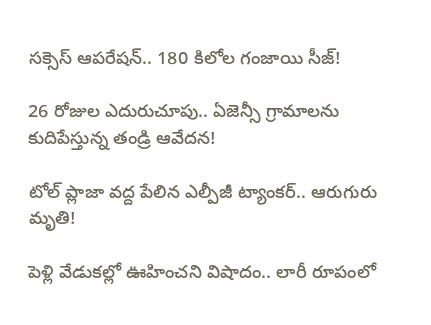సక్సెస్ ఆపరేషన్.. 180 కిలోల గంజాయి సీజ్!

26 రోజుల ఎదురుచూపు.. ఏజెన్సీ గ్రామాలను కుదిపేస్తున్న తండ్రి ఆవేదన!

టోల్ ప్లాజా వద్ద పేలిన ఎల్పీజీ ట్యాంకర్.. ఆరుగురు మృతి!

పెళ్లి వేడుకల్లో ఊహించని విషాదం.. లారీ రూపంలో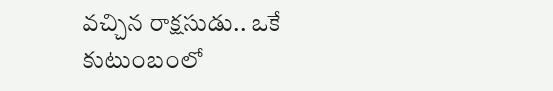వచ్చిన రాక్షసుడు.. ఒకే కుటుంబంలో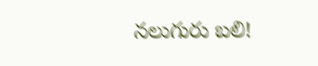నలుగురు బలి!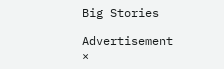Big Stories

Advertisement
×